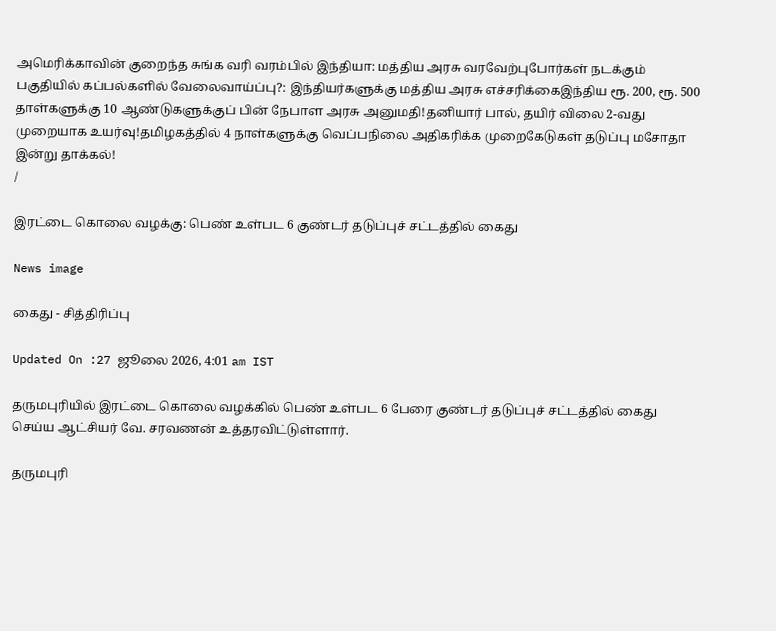அமெரிக்காவின் குறைந்த சுங்க வரி வரம்பில் இந்தியா: மத்திய அரசு வரவேற்புபோர்கள் நடக்கும் பகுதியில் கப்பல்களில் வேலைவாய்ப்பு?: இந்தியர்களுக்கு மத்திய அரசு எச்சரிக்கைஇந்திய ரூ. 200, ரூ. 500 தாள்களுக்கு 10 ஆண்டுகளுக்குப் பின் நேபாள அரசு அனுமதி!தனியார் பால், தயிர் விலை 2-வது முறையாக உயர்வு!தமிழகத்தில் 4 நாள்களுக்கு வெப்பநிலை அதிகரிக்க முறைகேடுகள் தடுப்பு மசோதா இன்று தாக்கல்!
/

இரட்டை கொலை வழக்கு: பெண் உள்பட 6 குண்டர் தடுப்புச் சட்டத்தில் கைது

News image

கைது - சித்திரிப்பு

Updated On :27 ஜூலை 2026, 4:01 am IST

தருமபுரியில் இரட்டை கொலை வழக்கில் பெண் உள்பட 6 பேரை குண்டர் தடுப்புச் சட்டத்தில் கைது செய்ய ஆட்சியர் வே. சரவணன் உத்தரவிட்டுள்ளார்.

தருமபுரி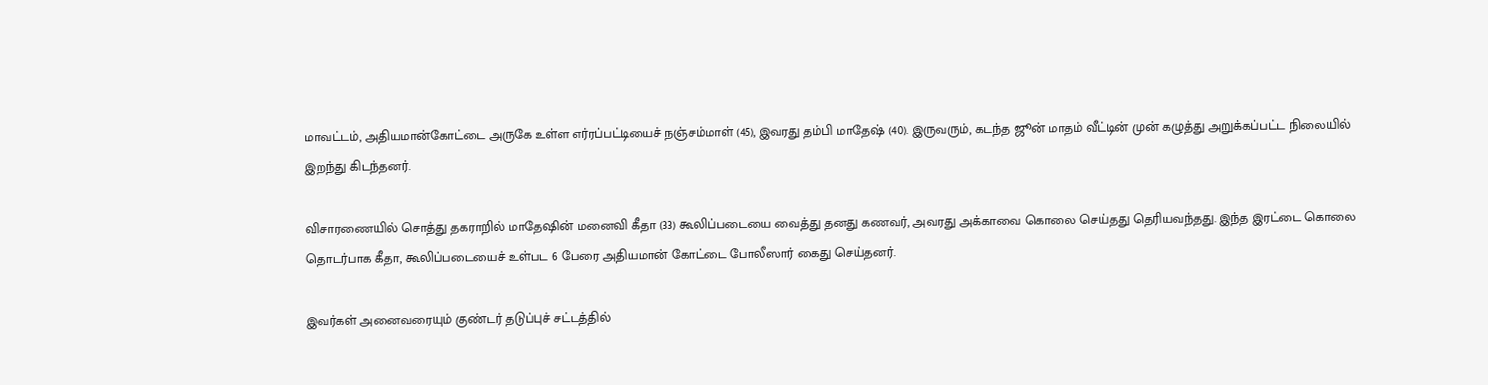மாவட்டம், அதியமான்கோட்டை அருகே உள்ள எர்ரப்பட்டியைச் நஞ்சம்மாள் (45), இவரது தம்பி மாதேஷ் (40). இருவரும், கடந்த ஜூன் மாதம் வீட்டின் முன் கழுத்து அறுக்கப்பட்ட நிலையில் இறந்து கிடந்தனர்.

விசாரணையில் சொத்து தகராறில் மாதேஷின் மனைவி கீதா (33) கூலிப்படையை வைத்து தனது கணவர், அவரது அக்காவை கொலை செய்தது தெரியவந்தது. இந்த இரட்டை கொலை தொடர்பாக கீதா, கூலிப்படையைச் உள்பட 6 பேரை அதியமான் கோட்டை போலீஸார் கைது செய்தனர்.

இவர்கள் அனைவரையும் குண்டர் தடுப்புச் சட்டத்தில்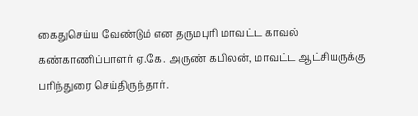கைதுசெய்ய வேண்டும் என தருமபுரி மாவட்ட காவல் கண்காணிப்பாளர் ஏ.கே. அருண் கபிலன், மாவட்ட ஆட்சியருக்கு பரிந்துரை செய்திருந்தார்.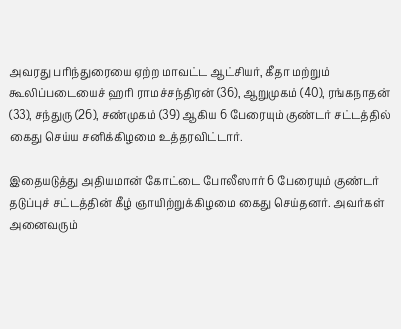அவரது பரிந்துரையை ஏற்ற மாவட்ட ஆட்சியர், கீதா மற்றும் கூலிப்படையைச் ஹரி ராமச்சந்திரன் (36), ஆறுமுகம் (40), ரங்கநாதன் (33), சந்துரு (26), சண்முகம் (39) ஆகிய 6 பேரையும் குண்டர் சட்டத்தில் கைது செய்ய சனிக்கிழமை உத்தரவிட்டார்.

இதையடுத்து அதியமான் கோட்டை போலீஸார் 6 பேரையும் குண்டர் தடுப்புச் சட்டத்தின் கீழ் ஞாயிற்றுக்கிழமை கைது செய்தனர். அவர்கள் அனைவரும்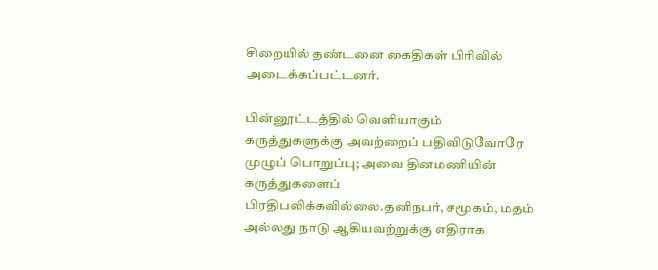சிறையில் தண்டனை கைதிகள் பிரிவில் அடைக்கப்பட்டனர்.

பின்னூட்டத்தில் வெளியாகும் கருத்துகளுக்கு அவற்றைப் பதிவிடுவோரே முழுப் பொறுப்பு; அவை தினமணியின் கருத்துகளைப் பிரதிபலிக்கவில்லை.தனிநபர், சமூகம், மதம் அல்லது நாடு ஆகியவற்றுக்கு எதிராக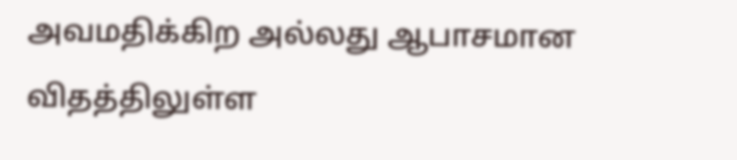அவமதிக்கிற அல்லது ஆபாசமான விதத்திலுள்ள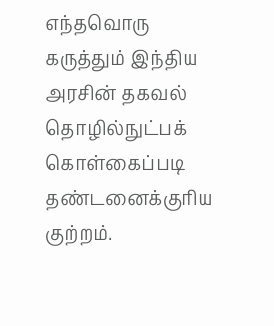எந்தவொரு கருத்தும் இந்திய அரசின் தகவல் தொழில்நுட்பக் கொள்கைப்படி தண்டனைக்குரிய குற்றம்.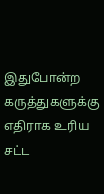இதுபோன்ற கருத்துகளுக்கு எதிராக உரிய சட்ட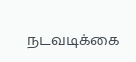நடவடிக்கை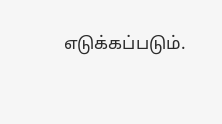எடுக்கப்படும்.